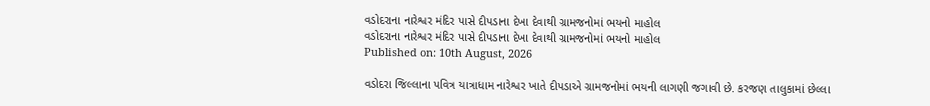વડોદરાના નારેશ્વર મંદિર પાસે દીપડાના દેખા દેવાથી ગ્રામજનોમાં ભયનો માહોલ
વડોદરાના નારેશ્વર મંદિર પાસે દીપડાના દેખા દેવાથી ગ્રામજનોમાં ભયનો માહોલ
Published on: 10th August, 2026

વડોદરા જિલ્લાના પવિત્ર યાત્રાધામ નારેશ્વર ખાતે દીપડાએ ગ્રામજનોમાં ભયની લાગણી જગાવી છે. કરજણ તાલુકામાં છેલ્લા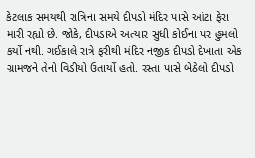કેટલાક સમયથી રાત્રિના સમયે દીપડો મંદિર પાસે આંટા ફેરા મારી રહ્યો છે. જોકે, દીપડાએ અત્યાર સુધી કોઈના પર હુમલો કર્યો નથી. ગઈકાલે રાત્રે ફરીથી મંદિર નજીક દીપડો દેખાતા એક ગ્રામજને તેનો વિડીયો ઉતાર્યો હતો. રસ્તા પાસે બેઠેલો દીપડો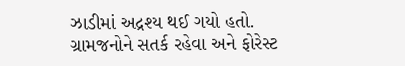ઝાડીમાં અદ્રશ્ય થઈ ગયો હતો. ગ્રામજનોને સતર્ક રહેવા અને ફોરેસ્ટ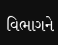વિભાગને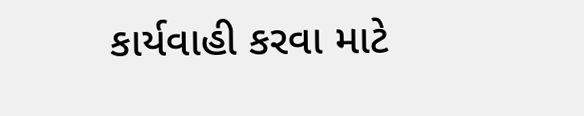કાર્યવાહી કરવા માટે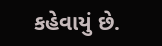કહેવાયું છે.